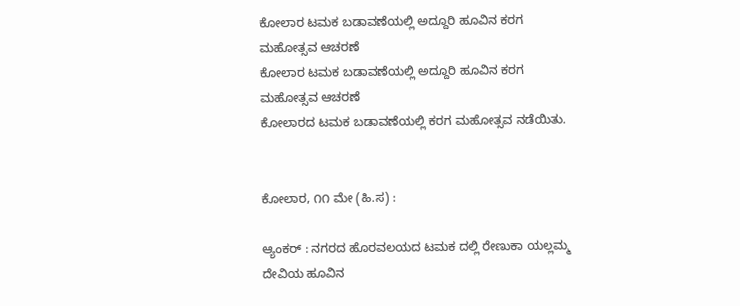ಕೋಲಾರ ಟಮಕ ಬಡಾವಣೆಯಲ್ಲಿ ಅದ್ದೂರಿ ಹೂವಿನ ಕರಗ ಮಹೋತ್ಸವ ಆಚರಣೆ
ಕೋಲಾರ ಟಮಕ ಬಡಾವಣೆಯಲ್ಲಿ ಅದ್ದೂರಿ ಹೂವಿನ ಕರಗ ಮಹೋತ್ಸವ ಆಚರಣೆ
ಕೋಲಾರದ ಟಮಕ ಬಡಾವಣೆಯಲ್ಲಿ ಕರಗ ಮಹೋತ್ಸವ ನಡೆಯಿತು.


ಕೋಲಾರ, ೧೧ ಮೇ (ಹಿ.ಸ) :

ಆ್ಯಂಕರ್ : ನಗರದ ಹೊರವಲಯದ ಟಮಕ ದಲ್ಲಿ ರೇಣುಕಾ ಯಲ್ಲಮ್ಮ ದೇವಿಯ ಹೂವಿನ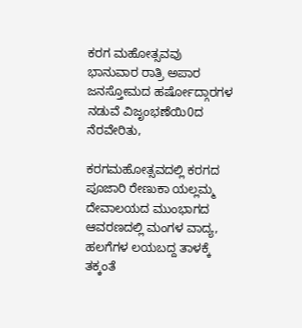ಕರಗ ಮಹೋತ್ಸವವು ಭಾನುವಾರ ರಾತ್ರಿ ಅಪಾರ ಜನಸ್ತೋಮದ ಹರ್ಷೋದ್ಗಾರಗಳ ನಡುವೆ ವಿಜೃಂಭಣೆಯಿ0ದ ನೆರವೇರಿತು,

ಕರಗಮಹೋತ್ಸವದಲ್ಲಿ ಕರಗದ ಪೂಜಾರಿ ರೇಣುಕಾ ಯಲ್ಲಮ್ಮ ದೇವಾಲಯದ ಮುಂಭಾಗದ ಆವರಣದಲ್ಲಿ ಮಂಗಳ ವಾದ್ಯ, ಹಲಗೆಗಳ ಲಯಬದ್ದ ತಾಳಕ್ಕೆ ತಕ್ಕಂತೆ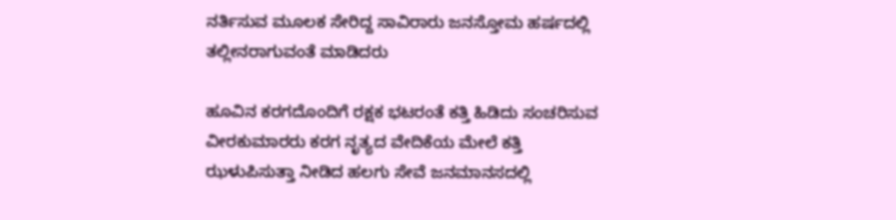ನರ್ತಿಸುವ ಮೂಲಕ ಸೇರಿದ್ದ ಸಾವಿರಾರು ಜನಸ್ತೋಮ ಹರ್ಷದಲ್ಲಿ ತಲ್ಲೀನರಾಗುವಂತೆ ಮಾಡಿದರು

ಹೂವಿನ ಕರಗದೊಂದಿಗೆ ರಕ್ಷಕ ಭಟರಂತೆ ಕತ್ತಿ ಹಿಡಿದು ಸಂಚರಿಸುವ ವೀರಕುಮಾರರು ಕರಗ ನೃತ್ಯದ ವೇದಿಕೆಯ ಮೇಲೆ ಕತ್ತಿ ಝಳುಪಿಸುತ್ತಾ ನೀಡಿದ ಹಲಗು ಸೇವೆ ಜನಮಾನಸದಲ್ಲಿ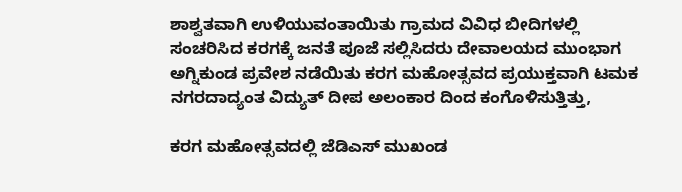ಶಾಶ್ವತವಾಗಿ ಉಳಿಯುವಂತಾಯಿತು ಗ್ರಾಮದ ವಿವಿಧ ಬೀದಿಗಳಲ್ಲಿ ಸಂಚರಿಸಿದ ಕರಗಕ್ಕೆ ಜನತೆ ಪೂಜೆ ಸಲ್ಲಿಸಿದರು ದೇವಾಲಯದ ಮುಂಭಾಗ ಅಗ್ನಿಕುಂಡ ಪ್ರವೇಶ ನಡೆಯಿತು ಕರಗ ಮಹೋತ್ಸವದ ಪ್ರಯುಕ್ತವಾಗಿ ಟಮಕ ನಗರದಾದ್ಯಂತ ವಿದ್ಯುತ್ ದೀಪ ಅಲಂಕಾರ ದಿಂದ ಕಂಗೊಳಿಸುತ್ತಿತ್ತು,

ಕರಗ ಮಹೋತ್ಸವದಲ್ಲಿ ಜೆಡಿಎಸ್ ಮುಖಂಡ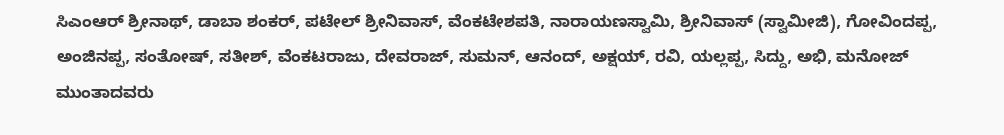ಸಿಎಂಆರ್ ಶ್ರೀನಾಥ್, ಡಾಬಾ ಶಂಕರ್, ಪಟೇಲ್ ಶ್ರೀನಿವಾಸ್, ವೆಂಕಟೇಶಪತಿ, ನಾರಾಯಣಸ್ವಾಮಿ, ಶ್ರೀನಿವಾಸ್ (ಸ್ವಾಮೀಜಿ), ಗೋವಿಂದಪ್ಪ, ಅಂಜಿನಪ್ಪ, ಸಂತೋಷ್, ಸತೀಶ್, ವೆಂಕಟರಾಜು, ದೇವರಾಜ್, ಸುಮನ್, ಆನಂದ್, ಅಕ್ಷಯ್, ರವಿ, ಯಲ್ಲಪ್ಪ, ಸಿದ್ದು, ಅಭಿ, ಮನೋಜ್ ಮುಂತಾದವರು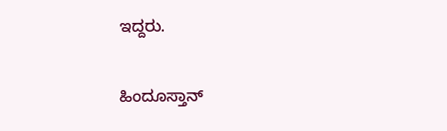ಇದ್ದರು.

ಹಿಂದೂಸ್ತಾನ್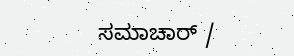ಸಮಾಚಾರ್ /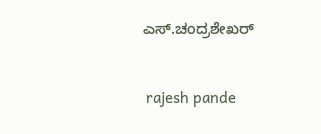ಎಸ್.ಚಂದ್ರಶೇಖರ್


 rajesh pande